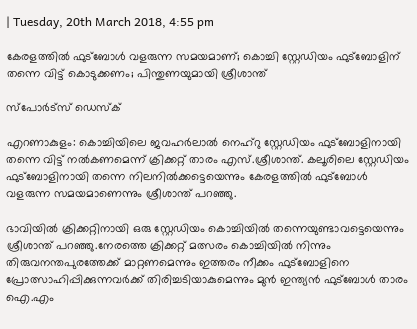| Tuesday, 20th March 2018, 4:55 pm

കേരളത്തില്‍ ഫുട്‌ബോള്‍ വളരുന്ന സമയമാണ്; കൊച്ചി സ്റ്റേഡിയം ഫുട്‌ബോളിന് തന്നെ വിട്ട് കൊടുക്കണം; പിന്തുണയുമായി ശ്രീശാന്ത്

സ്പോര്‍ട്സ് ഡെസ്‌ക്

എറണാകുളം: കൊച്ചിയിലെ ജവഹര്‍ലാല്‍ നെഹ്‌റു സ്റ്റേഡിയം ഫുട്‌ബോളിനായി തന്നെ വിട്ട് നല്‍കണമെന്ന് ക്രിക്കറ്റ് താരം എസ്.ശ്രീശാന്ത്. കലൂരിലെ സ്റ്റേഡിയം ഫുട്‌ബോളിനായി തന്നെ നിലനില്‍ക്കട്ടെയെന്നും കേരളത്തില്‍ ഫുട്‌ബോള്‍ വളരുന്ന സമയമാണെന്നും ശ്രീശാന്ത് പറഞ്ഞു.

ഭാവിയില്‍ ക്രിക്കറ്റിനായി ഒരു സ്റ്റേഡിയം കൊച്ചിയില്‍ തന്നെയുണ്ടാവട്ടെയെന്നും ശ്രീശാന്ത് പറഞ്ഞു.നേരത്തെ ക്രിക്കറ്റ് മത്സരം കൊച്ചിയില്‍ നിന്നും തിരുവനന്തപുരത്തേക്ക് മാറ്റണമെന്നും ഇത്തരം നീക്കം ഫുട്ബോളിനെ പ്രോത്സാഹിപ്പിക്കുന്നവര്‍ക്ക് തിരിച്ചടിയാകുമെന്നും മുന്‍ ഇന്ത്യന്‍ ഫുട്‌ബോള്‍ താരം ഐ.എം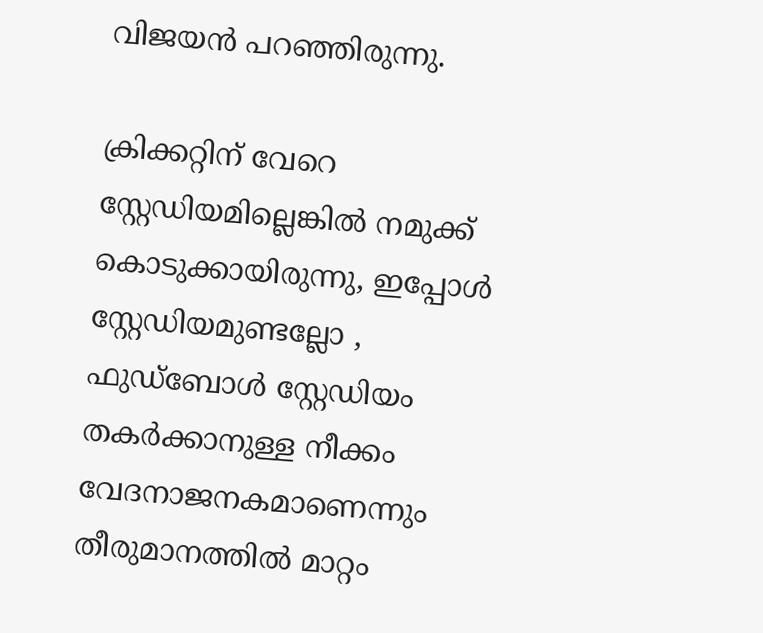വിജയന്‍ പറഞ്ഞിരുന്നു.

ക്രിക്കറ്റിന് വേറെ സ്റ്റേഡിയമില്ലെങ്കില്‍ നമുക്ക് കൊടുക്കായിരുന്നു, ഇപ്പോള്‍ സ്റ്റേഡിയമുണ്ടല്ലോ , ഫുഡ്ബോള്‍ സ്റ്റേഡിയം തകര്‍ക്കാനുള്ള നീക്കം വേദനാജനകമാണെന്നും തീരുമാനത്തില്‍ മാറ്റം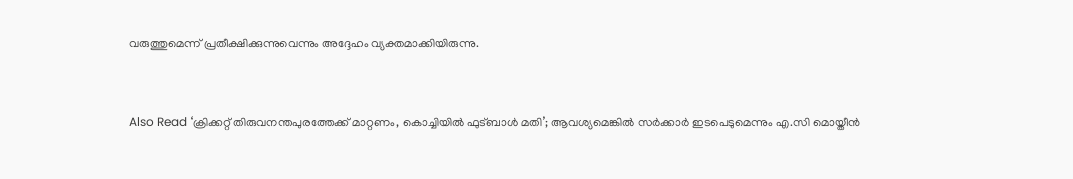വരുത്തുമെന്ന് പ്രതീക്ഷിക്കുന്നുവെന്നും അദ്ദേഹം വ്യക്തമാക്കിയിരുന്നു.


Also Read ‘ക്രിക്കറ്റ് തിരുവനന്തപുരത്തേക്ക് മാറ്റണം, കൊച്ചിയില്‍ ഫുട്ബാള്‍ മതി’; ആവശ്യമെങ്കില്‍ സര്‍ക്കാര്‍ ഇടപെടുമെന്നും എ.സി മൊയ്തീന്‍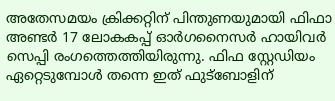അതേസമയം ക്രിക്കറ്റിന് പിന്തുണയുമായി ഫിഫാ അണ്ടര്‍ 17 ലോകകപ്പ് ഓര്‍ഗനൈസര്‍ ഹായിവര്‍ സെപ്പി രംഗത്തെത്തിയിരുന്നു. ഫിഫ സ്റ്റേഡിയം ഏറ്റെടുമ്പോള്‍ തന്നെ ഇത് ഫുട്ബോളിന്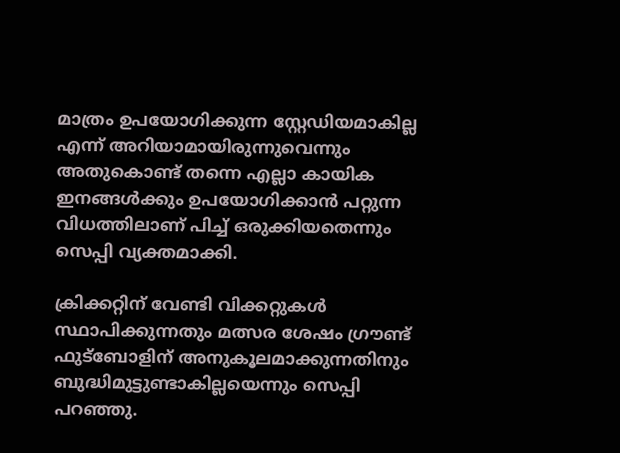മാത്രം ഉപയോഗിക്കുന്ന സ്റ്റേഡിയമാകില്ല എന്ന് അറിയാമായിരുന്നുവെന്നും അതുകൊണ്ട് തന്നെ എല്ലാ കായിക ഇനങ്ങള്‍ക്കും ഉപയോഗിക്കാന്‍ പറ്റുന്ന വിധത്തിലാണ് പിച്ച് ഒരുക്കിയതെന്നും സെപ്പി വ്യക്തമാക്കി.

ക്രിക്കറ്റിന് വേണ്ടി വിക്കറ്റുകള്‍ സ്ഥാപിക്കുന്നതും മത്സര ശേഷം ഗ്രൗണ്ട് ഫുട്ബോളിന് അനുകൂലമാക്കുന്നതിനും ബുദ്ധിമുട്ടുണ്ടാകില്ലയെന്നും സെപ്പി പറഞ്ഞു.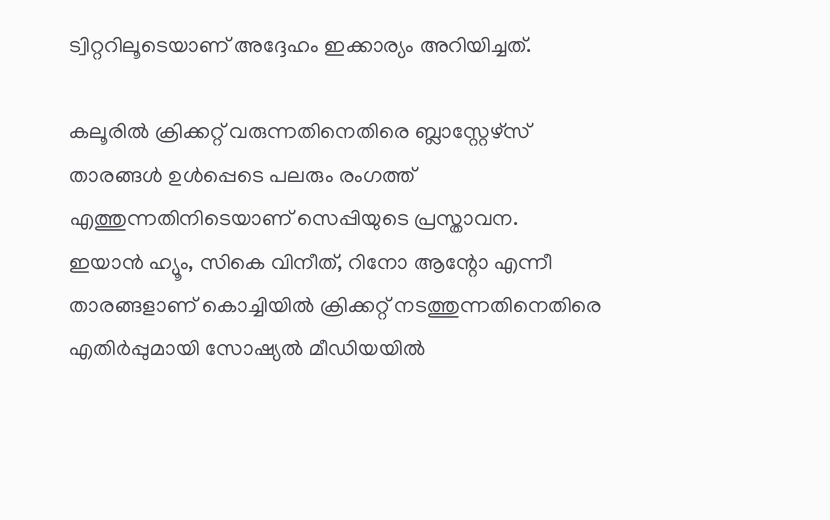ട്വിറ്ററിലൂടെയാണ് അദ്ദേഹം ഇക്കാര്യം അറിയിച്ചത്.

കലൂരില്‍ ക്രിക്കറ്റ് വരുന്നതിനെതിരെ ബ്ലാസ്റ്റേഴ്സ് താരങ്ങള്‍ ഉള്‍പ്പെടെ പലരും രംഗത്ത് എത്തുന്നതിനിടെയാണ് സെപ്പിയുടെ പ്രസ്താവന.
ഇയാന്‍ ഹ്യൂം, സികെ വിനീത്, റിനോ ആന്റോ എന്നീ താരങ്ങളാണ് കൊച്ചിയില്‍ ക്രിക്കറ്റ് നടത്തുന്നതിനെതിരെ എതിര്‍പ്പുമായി സോഷ്യല്‍ മീഡിയയില്‍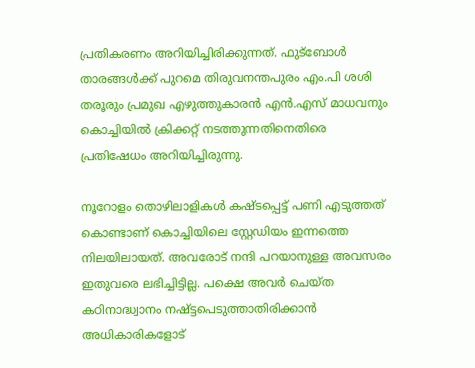പ്രതികരണം അറിയിച്ചിരിക്കുന്നത്. ഫുട്ബോള്‍ താരങ്ങള്‍ക്ക് പുറമെ തിരുവനന്തപുരം എം.പി ശശി തരൂരും പ്രമുഖ എഴുത്തുകാരന്‍ എന്‍.എസ് മാധവനും കൊച്ചിയില്‍ ക്രിക്കറ്റ് നടത്തുന്നതിനെതിരെ പ്രതിഷേധം അറിയിച്ചിരുന്നു.

നൂറോളം തൊഴിലാളികള്‍ കഷ്ടപ്പെട്ട് പണി എടുത്തത് കൊണ്ടാണ് കൊച്ചിയിലെ സ്റ്റേഡിയം ഇന്നത്തെ നിലയിലായത്. അവരോട് നന്ദി പറയാനുള്ള അവസരം ഇതുവരെ ലഭിച്ചിട്ടില്ല. പക്ഷെ അവര്‍ ചെയ്ത കഠിനാദ്ധ്വാനം നഷ്ട്ടപെടുത്താതിരിക്കാന്‍ അധികാരികളോട്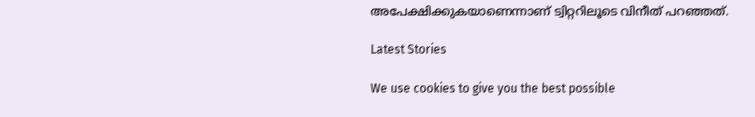അപേക്ഷിക്കുകയാണെന്നാണ് ട്വിറ്ററിലൂടെ വിനീത് പറഞ്ഞത്.

Latest Stories

We use cookies to give you the best possible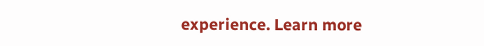experience. Learn more